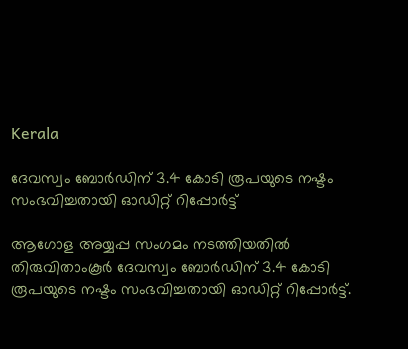Kerala

ദേവസ്വം ബോർഡിന് 3.4 കോടി രൂപയുടെ നഷ്ടം സംഭവിച്ചതായി ഓഡിറ്റ് റിപ്പോർട്ട്

ആഗോള അയ്യപ്പ സംഗമം നടത്തിയതിൽ തിരുവിതാംകൂർ ദേവസ്വം ബോർഡിന് 3.4 കോടി രൂപയുടെ നഷ്ടം സംഭവിച്ചതായി ഓഡിറ്റ് റിപ്പോർട്ട്.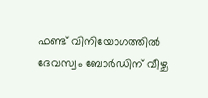ഫണ്ട് വിനിയോഗത്തിൽ ദേവസ്വം ബോർഡിന് വീഴ്ച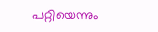പറ്റിയെന്നും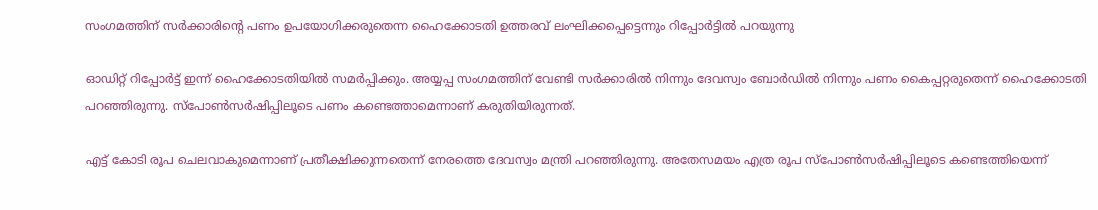സംഗമത്തിന് സർക്കാരിന്റെ പണം ഉപയോഗിക്കരുതെന്ന ഹൈക്കോടതി ഉത്തരവ് ലംഘിക്കപ്പെട്ടെന്നും റിപ്പോർട്ടിൽ പറയുന്നു

ഓഡിറ്റ് റിപ്പോർട്ട് ഇന്ന് ഹൈക്കോടതിയിൽ സമർപ്പിക്കും. അയ്യപ്പ സംഗമത്തിന് വേണ്ടി സർക്കാരിൽ നിന്നും ദേവസ്വം ബോർഡിൽ നിന്നും പണം കൈപ്പറ്റരുതെന്ന് ഹൈക്കോടതി പറഞ്ഞിരുന്നു. സ്‌പോൺസർഷിപ്പിലൂടെ പണം കണ്ടെത്താമെന്നാണ് കരുതിയിരുന്നത്.

എട്ട് കോടി രൂപ ചെലവാകുമെന്നാണ് പ്രതീക്ഷിക്കുന്നതെന്ന് നേരത്തെ ദേവസ്വം മന്ത്രി പറഞ്ഞിരുന്നു. അതേസമയം എത്ര രൂപ സ്‌പോൺസർഷിപ്പിലൂടെ കണ്ടെത്തിയെന്ന്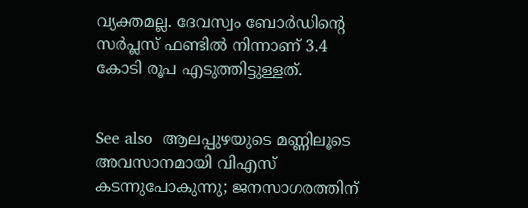വ്യക്തമല്ല. ദേവസ്വം ബോർഡിന്റെ സർപ്ലസ് ഫണ്ടിൽ നിന്നാണ് 3.4 കോടി രൂപ എടുത്തിട്ടുള്ളത്.


See also  ആലപ്പുഴയുടെ മണ്ണിലൂടെ അവസാനമായി വിഎസ് കടന്നുപോകുന്നു; ജനസാഗരത്തിന്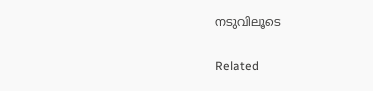നടുവിലൂടെ

Related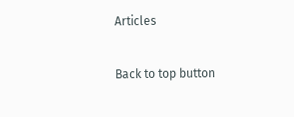Articles

Back to top button